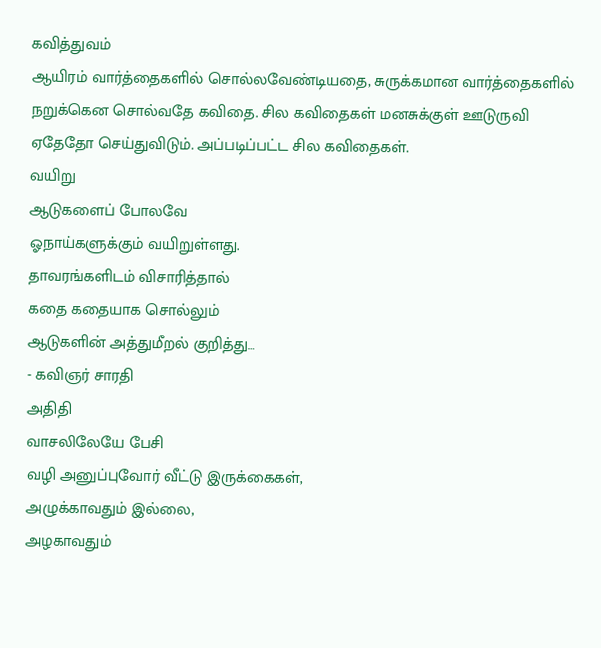கவித்துவம்
ஆயிரம் வார்த்தைகளில் சொல்லவேண்டியதை, சுருக்கமான வார்த்தைகளில் நறுக்கென சொல்வதே கவிதை. சில கவிதைகள் மனசுக்குள் ஊடுருவி ஏதேதோ செய்துவிடும். அப்படிப்பட்ட சில கவிதைகள்.
வயிறு
ஆடுகளைப் போலவே
ஓநாய்களுக்கும் வயிறுள்ளது.
தாவரங்களிடம் விசாரித்தால்
கதை கதையாக சொல்லும்
ஆடுகளின் அத்துமீறல் குறித்து…
- கவிஞர் சாரதி
அதிதி
வாசலிலேயே பேசி
வழி அனுப்புவோர் வீட்டு இருக்கைகள்,
அழுக்காவதும் இல்லை,
அழகாவதும்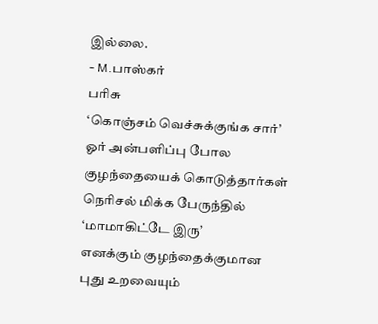இல்லை.
- M.பாஸ்கர்
பரிசு
‘கொஞ்சம் வெச்சுக்குங்க சார்’
ஓர் அன்பளிப்பு போல
குழந்தையைக் கொடுத்தார்கள்
நெரிசல் மிக்க பேருந்தில்
‘மாமாகிட்டே இரு’
எனக்கும் குழந்தைக்குமான
புது உறவையும்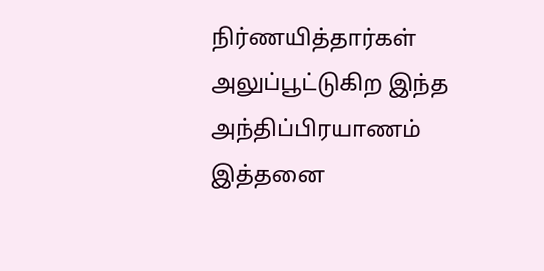நிர்ணயித்தார்கள்
அலுப்பூட்டுகிற இந்த
அந்திப்பிரயாணம்
இத்தனை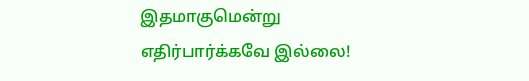இதமாகுமென்று
எதிர்பார்க்கவே இல்லை!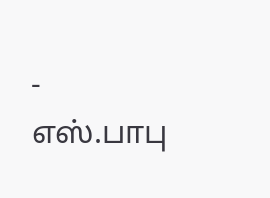- எஸ்.பாபு